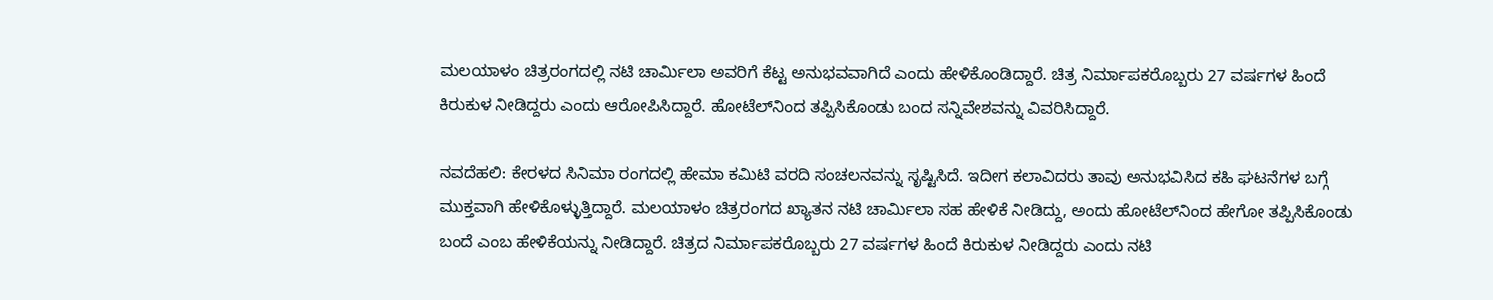ಮಲಯಾಳಂ ಚಿತ್ರರಂಗದಲ್ಲಿ ನಟಿ ಚಾರ್ಮಿಲಾ ಅವರಿಗೆ ಕೆಟ್ಟ ಅನುಭವವಾಗಿದೆ ಎಂದು ಹೇಳಿಕೊಂಡಿದ್ದಾರೆ. ಚಿತ್ರ ನಿರ್ಮಾಪಕರೊಬ್ಬರು 27 ವರ್ಷಗಳ ಹಿಂದೆ ಕಿರುಕುಳ ನೀಡಿದ್ದರು ಎಂದು ಆರೋಪಿಸಿದ್ದಾರೆ. ಹೋಟೆಲ್‌ನಿಂದ ತಪ್ಪಿಸಿಕೊಂಡು ಬಂದ ಸನ್ನಿವೇಶವನ್ನು ವಿವರಿಸಿದ್ದಾರೆ.

ನವದೆಹಲಿ: ಕೇರಳದ ಸಿನಿಮಾ ರಂಗದಲ್ಲಿ ಹೇಮಾ ಕಮಿಟಿ ವರದಿ ಸಂಚಲನವನ್ನು ಸೃಷ್ಟಿಸಿದೆ. ಇದೀಗ ಕಲಾವಿದರು ತಾವು ಅನುಭವಿಸಿದ ಕಹಿ ಘಟನೆಗಳ ಬಗ್ಗೆ ಮುಕ್ತವಾಗಿ ಹೇಳಿಕೊಳ್ಳುತ್ತಿದ್ದಾರೆ. ಮಲಯಾಳಂ ಚಿತ್ರರಂಗದ ಖ್ಯಾತನ ನಟಿ ಚಾರ್ಮಿಲಾ ಸಹ ಹೇಳಿಕೆ ನೀಡಿದ್ದು, ಅಂದು ಹೋಟೆಲ್‌ನಿಂದ ಹೇಗೋ ತಪ್ಪಿಸಿಕೊಂಡು ಬಂದೆ ಎಂಬ ಹೇಳಿಕೆಯನ್ನು ನೀಡಿದ್ದಾರೆ. ಚಿತ್ರದ ನಿರ್ಮಾಪಕರೊಬ್ಬರು 27 ವರ್ಷಗಳ ಹಿಂದೆ ಕಿರುಕುಳ ನೀಡಿದ್ದರು ಎಂದು ನಟಿ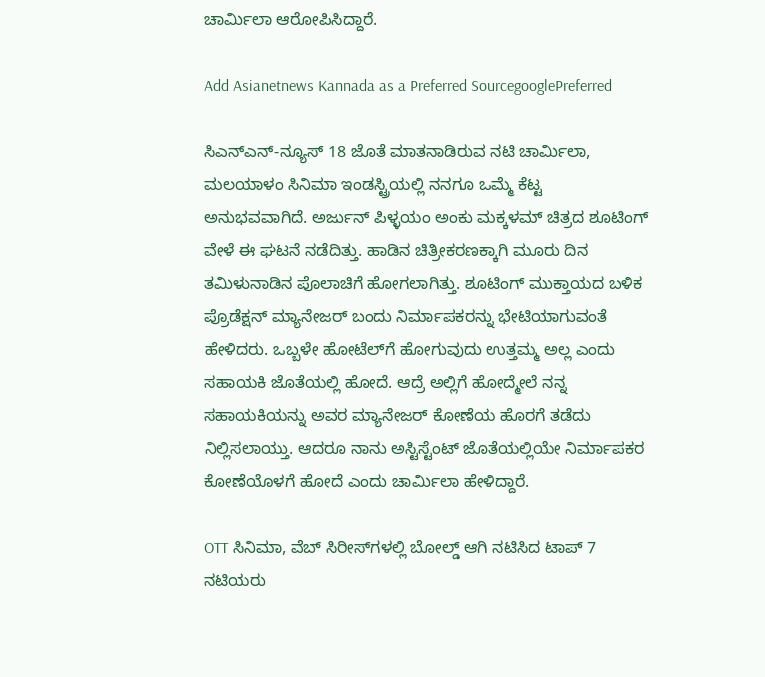ಚಾರ್ಮಿಲಾ ಆರೋಪಿಸಿದ್ದಾರೆ.

Add Asianetnews Kannada as a Preferred SourcegooglePreferred

ಸಿಎನ್‌ಎನ್-ನ್ಯೂಸ್ 18 ಜೊತೆ ಮಾತನಾಡಿರುವ ನಟಿ ಚಾರ್ಮಿಲಾ, ಮಲಯಾಳಂ ಸಿನಿಮಾ ಇಂಡಸ್ಟ್ರಿಯಲ್ಲಿ ನನಗೂ ಒಮ್ಮೆ ಕೆಟ್ಟ ಅನುಭವವಾಗಿದೆ. ಅರ್ಜುನ್ ಪಿಳ್ಳಯಂ ಅಂಕು ಮಕ್ಕಳಮ್ ಚಿತ್ರದ ಶೂಟಿಂಗ್ ವೇಳೆ ಈ ಘಟನೆ ನಡೆದಿತ್ತು. ಹಾಡಿನ ಚಿತ್ರೀಕರಣಕ್ಕಾಗಿ ಮೂರು ದಿನ ತಮಿಳುನಾಡಿನ ಪೊಲಾಚಿಗೆ ಹೋಗಲಾಗಿತ್ತು. ಶೂಟಿಂಗ್ ಮುಕ್ತಾಯದ ಬಳಿಕ ಪ್ರೊಡೆಕ್ಷನ್ ಮ್ಯಾನೇಜರ್ ಬಂದು ನಿರ್ಮಾಪಕರನ್ನು ಭೇಟಿಯಾಗುವಂತೆ ಹೇಳಿದರು. ಒಬ್ಬಳೇ ಹೋಟೆಲ್‌ಗೆ ಹೋಗುವುದು ಉತ್ತಮ್ಮ ಅಲ್ಲ ಎಂದು ಸಹಾಯಕಿ ಜೊತೆಯಲ್ಲಿ ಹೋದೆ. ಆದ್ರೆ ಅಲ್ಲಿಗೆ ಹೋದ್ಮೇಲೆ ನನ್ನ ಸಹಾಯಕಿಯನ್ನು ಅವರ ಮ್ಯಾನೇಜರ್ ಕೋಣೆಯ ಹೊರಗೆ ತಡೆದು ನಿಲ್ಲಿಸಲಾಯ್ತು. ಆದರೂ ನಾನು ಅಸ್ಟಿಸ್ಟೆಂಟ್‌ ಜೊತೆಯಲ್ಲಿಯೇ ನಿರ್ಮಾಪಕರ ಕೋಣೆಯೊಳಗೆ ಹೋದೆ ಎಂದು ಚಾರ್ಮಿಲಾ ಹೇಳಿದ್ದಾರೆ.

OTT ಸಿನಿಮಾ, ವೆಬ್‌ ಸಿರೀಸ್‌ಗಳಲ್ಲಿ ಬೋಲ್ಡ್ ಆಗಿ ನಟಿಸಿದ ಟಾಪ್ 7 ನಟಿಯರು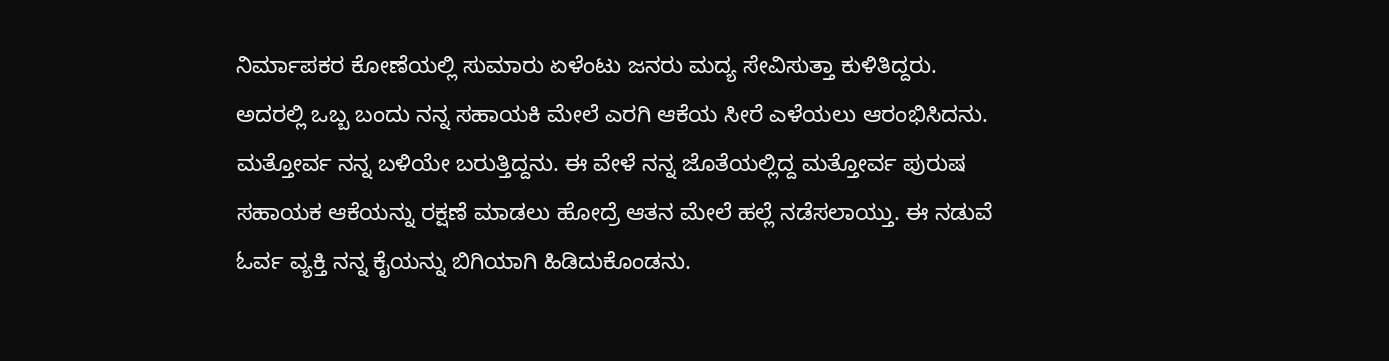ನಿರ್ಮಾಪಕರ ಕೋಣೆಯಲ್ಲಿ ಸುಮಾರು ಏಳೆಂಟು ಜನರು ಮದ್ಯ ಸೇವಿಸುತ್ತಾ ಕುಳಿತಿದ್ದರು. ಅದರಲ್ಲಿ ಒಬ್ಬ ಬಂದು ನನ್ನ ಸಹಾಯಕಿ ಮೇಲೆ ಎರಗಿ ಆಕೆಯ ಸೀರೆ ಎಳೆಯಲು ಆರಂಭಿಸಿದನು. ಮತ್ತೋರ್ವ ನನ್ನ ಬಳಿಯೇ ಬರುತ್ತಿದ್ದನು. ಈ ವೇಳೆ ನನ್ನ ಜೊತೆಯಲ್ಲಿದ್ದ ಮತ್ತೋರ್ವ ಪುರುಷ ಸಹಾಯಕ ಆಕೆಯನ್ನು ರಕ್ಷಣೆ ಮಾಡಲು ಹೋದ್ರೆ ಆತನ ಮೇಲೆ ಹಲ್ಲೆ ನಡೆಸಲಾಯ್ತು. ಈ ನಡುವೆ ಓರ್ವ ವ್ಯಕ್ತಿ ನನ್ನ ಕೈಯನ್ನು ಬಿಗಿಯಾಗಿ ಹಿಡಿದುಕೊಂಡನು.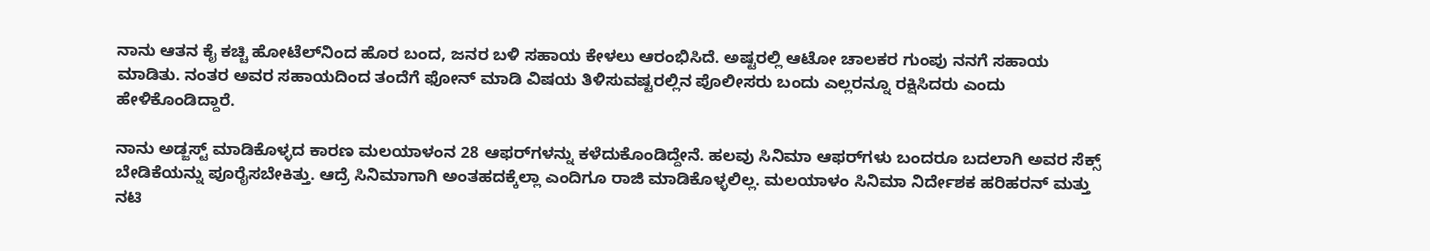ನಾನು ಆತನ ಕೈ ಕಚ್ಚಿ ಹೋಟೆಲ್‌ನಿಂದ ಹೊರ ಬಂದ, ಜನರ ಬಳಿ ಸಹಾಯ ಕೇಳಲು ಆರಂಭಿಸಿದೆ. ಅಷ್ಟರಲ್ಲಿ ಆಟೋ ಚಾಲಕರ ಗುಂಪು ನನಗೆ ಸಹಾಯ ಮಾಡಿತು. ನಂತರ ಅವರ ಸಹಾಯದಿಂದ ತಂದೆಗೆ ಫೋನ್ ಮಾಡಿ ವಿಷಯ ತಿಳಿಸುವಷ್ಟರಲ್ಲಿನ ಪೊಲೀಸರು ಬಂದು ಎಲ್ಲರನ್ನೂ ರಕ್ಷಿಸಿದರು ಎಂದು ಹೇಳಿಕೊಂಡಿದ್ದಾರೆ.

ನಾನು ಅಡ್ಜಸ್ಟ್ ಮಾಡಿಕೊಳ್ಳದ ಕಾರಣ ಮಲಯಾಳಂನ 28 ಆಫರ್‌ಗಳನ್ನು ಕಳೆದುಕೊಂಡಿದ್ದೇನೆ. ಹಲವು ಸಿನಿಮಾ ಆಫರ್‌ಗಳು ಬಂದರೂ ಬದಲಾಗಿ ಅವರ ಸೆಕ್ಸ್ ಬೇಡಿಕೆಯನ್ನು ಪೂರೈಸಬೇಕಿತ್ತು. ಆದ್ರೆ ಸಿನಿಮಾಗಾಗಿ ಅಂತಹದಕ್ಕೆಲ್ಲಾ ಎಂದಿಗೂ ರಾಜಿ ಮಾಡಿಕೊಳ್ಳಲಿಲ್ಲ. ಮಲಯಾಳಂ ಸಿನಿಮಾ ನಿರ್ದೇಶಕ ಹರಿಹರನ್ ಮತ್ತು ನಟಿ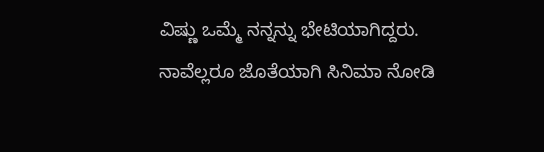ವಿಷ್ಣು ಒಮ್ಮೆ ನನ್ನನ್ನು ಭೇಟಿಯಾಗಿದ್ದರು. ನಾವೆಲ್ಲರೂ ಜೊತೆಯಾಗಿ ಸಿನಿಮಾ ನೋಡಿ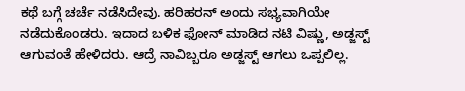ಕಥೆ ಬಗ್ಗೆ ಚರ್ಚೆ ನಡೆಸಿದೇವು. ಹರಿಹರನ್ ಅಂದು ಸಭ್ಯವಾಗಿಯೇ ನಡೆದುಕೊಂಡರು. ಇದಾದ ಬಳಿಕ ಫೋನ್ ಮಾಡಿದ ನಟಿ ವಿಷ್ಣು, ಅಡ್ಜಸ್ಟ್ ಆಗುವಂತೆ ಹೇಳಿದರು. ಆದ್ರೆ ನಾವಿಬ್ಬರೂ ಅಡ್ಜಸ್ಟ್ ಆಗಲು ಒಪ್ಪಲಿಲ್ಲ.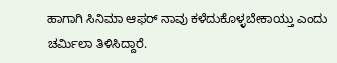ಹಾಗಾಗಿ ಸಿನಿಮಾ ಆಫರ್ ನಾವು ಕಳೆದುಕೊಳ್ಳಬೇಕಾಯ್ತು ಎಂದು ಚರ್ಮಿಲಾ ತಿಳಿಸಿದ್ದಾರೆ.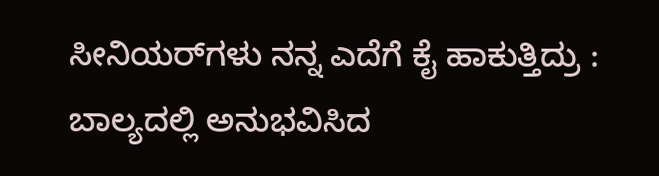ಸೀನಿಯರ್‌ಗಳು ನನ್ನ ಎದೆಗೆ ಕೈ ಹಾಕುತ್ತಿದ್ರು : ಬಾಲ್ಯದಲ್ಲಿ ಅನುಭವಿಸಿದ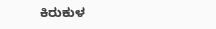ಕಿರುಕುಳ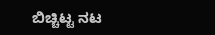ಬಿಚ್ಚಿಟ್ಟ ನಟ